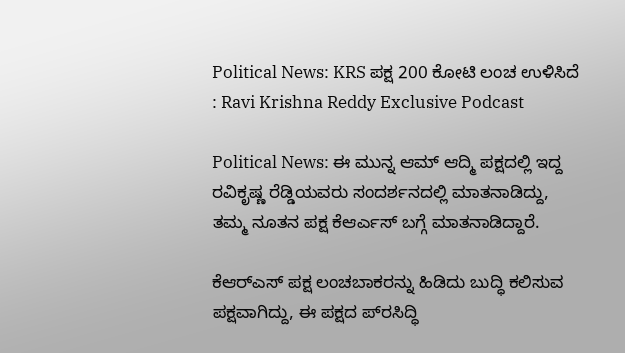Political News: KRS ಪಕ್ಷ 200 ಕೋಟಿ ಲಂಚ ಉಳಿಸಿದೆ : Ravi Krishna Reddy Exclusive Podcast

Political News: ಈ ಮುನ್ನ ಆಮ್ ಆದ್ಮಿ ಪಕ್ಷದಲ್ಲಿ ಇದ್ದ ರವಿಕೃಷ್ಣ ರೆಡ್ಡಿಯವರು ಸಂದರ್ಶನದಲ್ಲಿ ಮಾತನಾಡಿದ್ದು, ತಮ್ಮ ನೂತನ ಪಕ್ಷ ಕೆಆರ್ಎಸ್ ಬಗ್ಗೆ ಮಾತನಾಡಿದ್ದಾರೆ.

ಕೆಆರ್‌ಎಸ್ ಪಕ್ಷ ಲಂಚಬಾಕರನ್ನು ಹಿಡಿದು ಬುದ್ಧಿ ಕಲಿಸುವ ಪಕ್ಷವಾಗಿದ್ದು, ಈ ಪಕ್ಷದ ಪ್‌ರಸಿದ್ಧಿ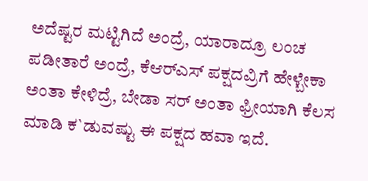ಅದೆಷ್ಟರ ಮಟ್ಟಿಗಿದೆ ಅಂದ್ರೆ, ಯಾರಾದ್ರೂ ಲಂಚ ಪಡೀತಾರೆ ಅಂದ್ರೆ, ಕೆಆರ್‌ಎಸ್ ಪಕ್ಷದವ್ರಿಗೆ ಹೇಳ್ಬೇಕಾ ಅಂತಾ ಕೇಳಿದ್ರೆ, ಬೇಡಾ ಸರ್ ಅಂತಾ ಫ್ರೀಯಾಗಿ ಕೆಲಸ ಮಾಡಿ ಕ`ಡುವಷ್ಟು ಈ ಪಕ್ಷದ ಹವಾ ಇದೆ.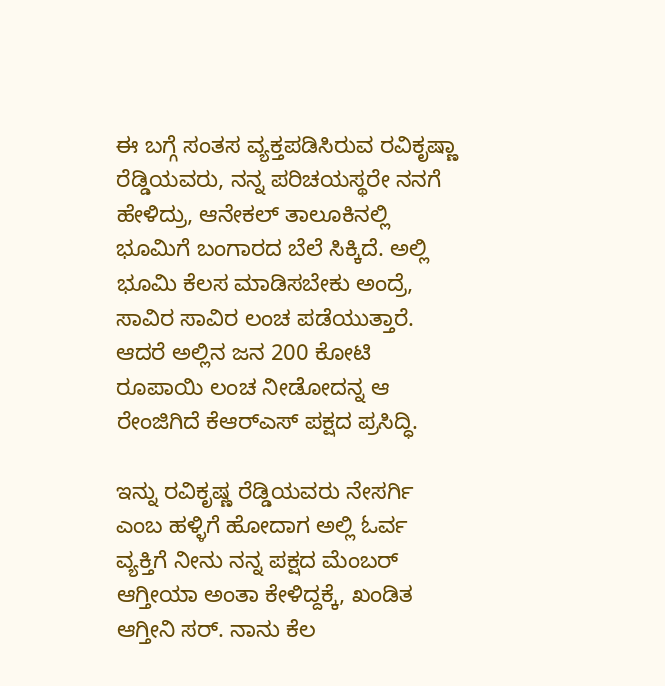ಈ ಬಗ್ಗೆ ಸಂತಸ ವ್ಯಕ್ತಪಡಿಸಿರುವ ರವಿಕೃಷ್ಣಾ ರೆಡ್ಡಿಯವರು, ನನ್ನ ಪರಿಚಯಸ್ಥರೇ ನನಗೆ ಹೇಳಿದ್ರು, ಆನೇಕಲ್ ತಾಲೂಕಿನಲ್ಲಿ ಭೂಮಿಗೆ ಬಂಗಾರದ ಬೆಲೆ ಸಿಕ್ಕಿದೆ. ಅಲ್ಲಿ ಭೂಮಿ ಕೆಲಸ ಮಾಡಿಸಬೇಕು ಅಂದ್ರೆ, ಸಾವಿರ ಸಾವಿರ ಲಂಚ ಪಡೆಯುತ್ತಾರೆ. ಆದರೆ ಅಲ್ಲಿನ ಜನ 200 ಕೋಟಿ ರೂಪಾಯಿ ಲಂಚ ನೀಡೋದನ್ನ ಆ ರೇಂಜಿಗಿದೆ ಕೆಆರ್‌ಎಸ್ ಪಕ್ಷದ ಪ್ರಸಿದ್ಧಿ.

ಇನ್ನು ರವಿಕೃಷ್ಣ ರೆಡ್ಡಿಯವರು ನೇಸರ್ಗಿ ಎಂಬ ಹಳ್ಳಿಗೆ ಹೋದಾಗ ಅಲ್ಲಿ ಓರ್ವ ವ್ಯಕ್ತಿಗೆ ನೀನು ನನ್ನ ಪಕ್ಷದ ಮೆಂಬರ್ ಆಗ್ತೀಯಾ ಅಂತಾ ಕೇಳಿದ್ದಕ್ಕೆ, ಖಂಡಿತ ಆಗ್ತೀನಿ ಸರ್. ನಾನು ಕೆಲ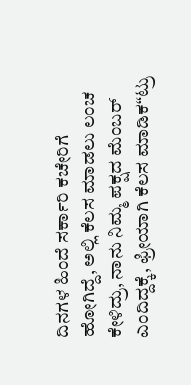ದಿನಗಳ ಹಿಂದೆ ಸರ್ಕಾರಿ ಕಚೇರಿಗೆ ಹೋಗಿದ್ದೆ, ಅಲ್ಲಿ ಕೆಲಸ ಮಾಡಲು ಲಂಚ ಕೇಳಿದ್ರು, ನಾನು ನಿಮ್ಮ ಪಕ್ಷದ ಮೆಂಬರ್ ಎಂದಿದ್ದಕ್ಕೆ, ಫ್ರೀಯಾಗಿ ಕೆಲಸ ಮಾಡಿಕ“ಟ್ರು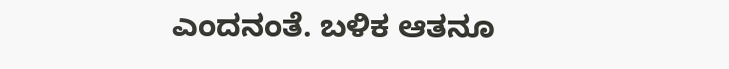ಎಂದನಂತೆ. ಬಳಿಕ ಆತನೂ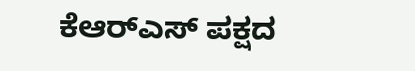ಕೆಆರ್‌ಎಸ್ ಪಕ್ಷದ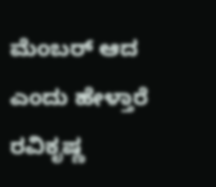ಮೆಂಬರ್ ಆದ ಎಂದು ಹೇಳ್ತಾರೆ ರವಿಕೃಷ್ಣ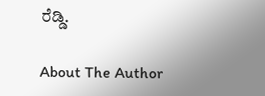ರೆಡ್ಡಿ.

About The Author